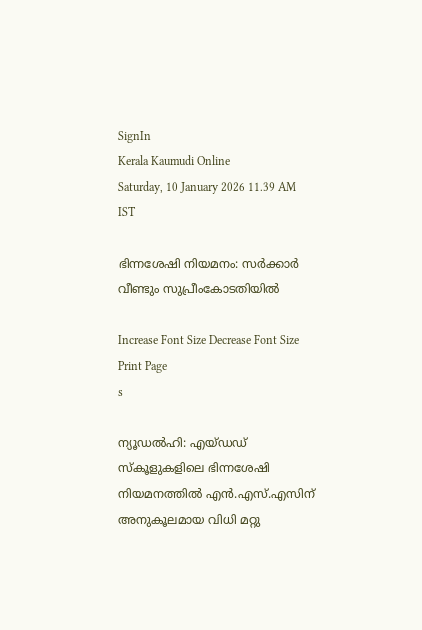SignIn
Kerala Kaumudi Online
Saturday, 10 January 2026 11.39 AM IST

ഭിന്നശേഷി നിയമനം: സർക്കാർ വീണ്ടും സുപ്രീംകോടതിയിൽ

Increase Font Size Decrease Font Size Print Page
s

ന്യൂഡൽഹി: എയ്ഡഡ് സ്‌കൂളുകളിലെ ഭിന്നശേഷി നിയമനത്തിൽ എൻ.എസ്.എസിന് അനുകൂലമായ വിധി മറ്റു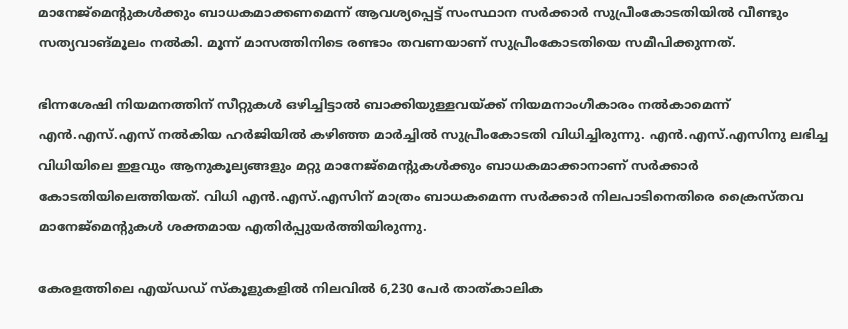മാനേജ്‌മെന്റുകൾക്കും ബാധകമാക്കണമെന്ന് ആവശ്യപ്പെട്ട് സംസ്ഥാന സർക്കാർ സുപ്രീംകോടതിയിൽ വീണ്ടും സത്യവാങ്മൂലം നൽകി. മൂന്ന് മാസത്തിനിടെ രണ്ടാം തവണയാണ് സുപ്രീംകോടതിയെ സമീപിക്കുന്നത്.

ഭിന്നശേഷി നിയമനത്തിന് സീറ്റുകൾ ഒഴിച്ചിട്ടാൽ ബാക്കിയുള്ളവയ്ക്ക് നിയമനാംഗീകാരം നൽകാമെന്ന് എൻ.എസ്.എസ് നൽകിയ ഹർജിയിൽ കഴിഞ്ഞ മാർച്ചിൽ സുപ്രീംകോടതി വിധിച്ചിരുന്നു. എൻ.എസ്.എസിനു ലഭിച്ച വിധിയിലെ ഇളവും ആനുകൂല്യങ്ങളും മറ്റു മാനേജ്‌മെന്റുകൾക്കും ബാധകമാക്കാനാണ് സർക്കാർ കോടതിയിലെത്തിയത്. വിധി എൻ.എസ്.എസിന് മാത്രം ബാധകമെന്ന സർക്കാർ നിലപാടിനെതിരെ ക്രൈസ്തവ മാനേജ്‌മെന്റുകൾ ശക്തമായ എതിർപ്പുയർത്തിയിരുന്നു.

കേരളത്തിലെ എയ്ഡഡ് സ്‌കൂളുകളിൽ നിലവിൽ 6,230 പേർ താത്കാലിക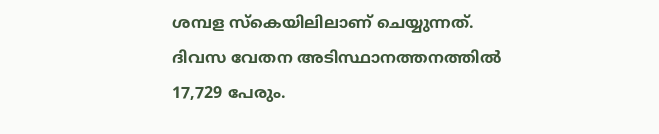ശമ്പള സ്കെയിലിലാണ് ചെയ്യുന്നത്. ദിവസ വേതന അടിസ്ഥാനത്തനത്തിൽ 17,729 പേരും.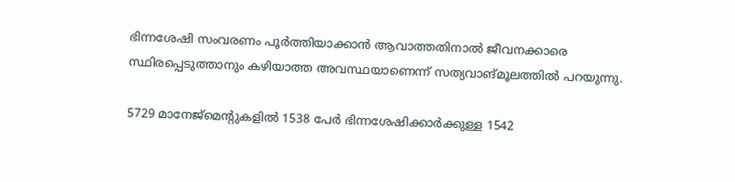ഭിന്നശേഷി സംവരണം പൂർത്തിയാക്കാൻ ആവാത്തതിനാൽ ജീവനക്കാരെ സ്ഥിരപ്പെടുത്താനും കഴിയാത്ത അവസ്ഥയാണെന്ന് സത്യവാങ്മൂലത്തിൽ പറയുന്നു.

5729 മാനേജ്മെന്റുകളിൽ 1538 പേർ ഭിന്നശേഷിക്കാർക്കുള്ള 1542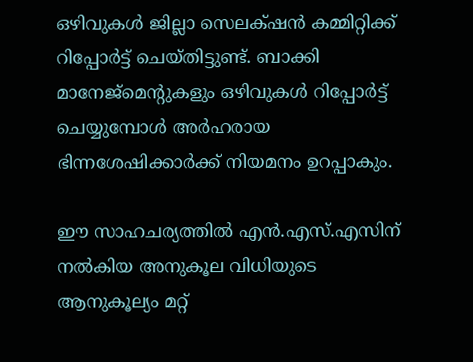ഒഴിവുകൾ ജില്ലാ സെലക്‌ഷൻ കമ്മിറ്റിക്ക് റിപ്പോർട്ട് ചെയ്‌തിട്ടുണ്ട്. ബാക്കി മാനേജ്മെന്റുകളും ഒഴിവുകൾ റിപ്പോർട്ട് ചെയ്യുമ്പോൾ അർഹരായ ഭിന്നശേഷിക്കാർക്ക് നിയമനം ഉറപ്പാകും.

ഈ സാഹചര്യത്തിൽ എൻ.എസ്.എസിന് നൽകിയ അനുകൂല വിധിയുടെ ആനുകൂല്യം മറ്റ്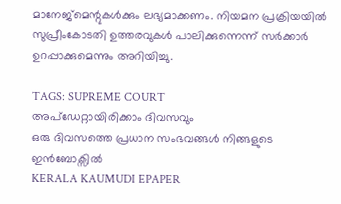മാനേജ്മെന്റുകൾക്കും ലഭ്യമാക്കണം. നിയമന പ്രക്രിയയിൽ സുപ്രീംകോടതി ഉത്തരവുകൾ പാലിക്കുന്നെന്ന് സർക്കാർ ഉറപ്പാക്കുമെന്നും അറിയിച്ചു.

TAGS: SUPREME COURT
അപ്ഡേറ്റായിരിക്കാം ദിവസവും
ഒരു ദിവസത്തെ പ്രധാന സംഭവങ്ങൾ നിങ്ങളുടെ ഇൻബോക്സിൽ
KERALA KAUMUDI EPAPER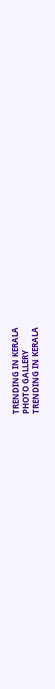TRENDING IN KERALA
PHOTO GALLERY
TRENDING IN KERALA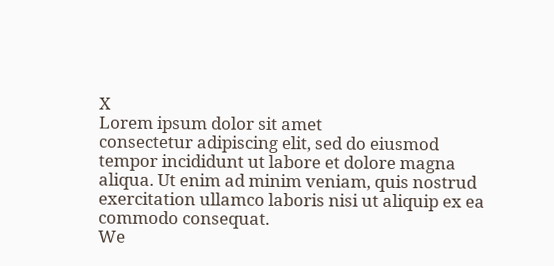X
Lorem ipsum dolor sit amet
consectetur adipiscing elit, sed do eiusmod tempor incididunt ut labore et dolore magna aliqua. Ut enim ad minim veniam, quis nostrud exercitation ullamco laboris nisi ut aliquip ex ea commodo consequat.
We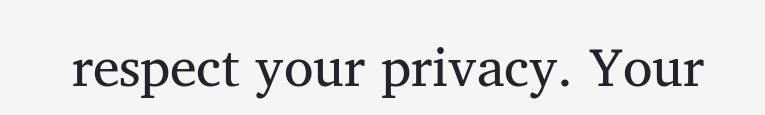respect your privacy. Your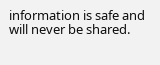information is safe and will never be shared.